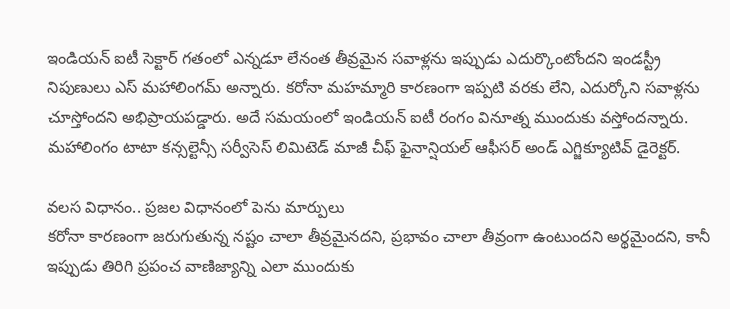ఇండియన్ ఐటీ సెక్టార్ గతంలో ఎన్నడూ లేనంత తీవ్రమైన సవాళ్లను ఇప్పుడు ఎదుర్కొంటోందని ఇండస్ట్రీ నిపుణులు ఎస్ మహాలింగమ్ అన్నారు. కరోనా మహమ్మారి కారణంగా ఇప్పటి వరకు లేని, ఎదుర్కోని సవాళ్లను చూస్తోందని అభిప్రాయపడ్డారు. అదే సమయంలో ఇండియన్ ఐటీ రంగం వినూత్న ముందుకు వస్తోందన్నారు. మహాలింగం టాటా కన్సల్టెన్సీ సర్వీసెస్ లిమిటెడ్ మాజీ చీఫ్ ఫైనాన్షియల్ ఆఫీసర్ అండ్ ఎగ్జిక్యూటివ్ డైరెక్టర్.

వలస విధానం.. ప్రజల విధానంలో పెను మార్పులు
కరోనా కారణంగా జరుగుతున్న నష్టం చాలా తీవ్రమైనదని, ప్రభావం చాలా తీవ్రంగా ఉంటుందని అర్థమైందని, కానీ ఇప్పుడు తిరిగి ప్రపంచ వాణిజ్యాన్ని ఎలా ముందుకు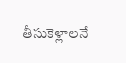తీసుకెళ్లాలనే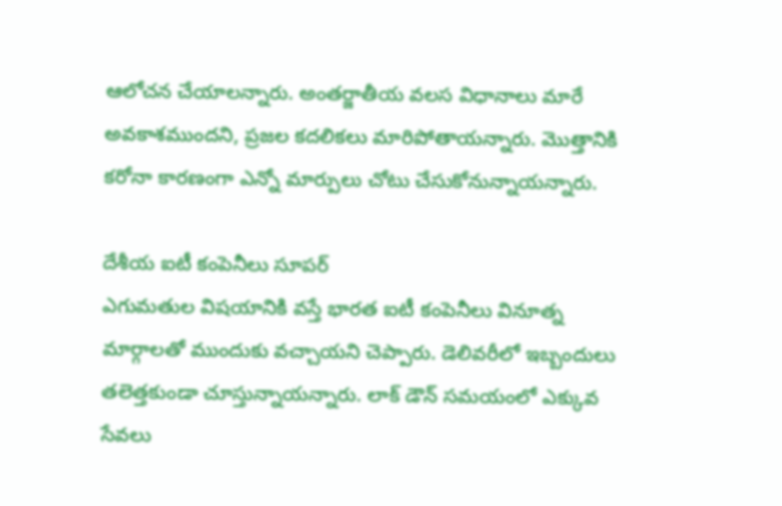ఆలోచన చేయాలన్నారు. అంతర్జాతీయ వలస విధానాలు మారే అవకాశముందని, ప్రజల కదలికలు మారిపోతాయన్నారు. మొత్తానికి కరోనా కారణంగా ఎన్నో మార్పులు చోటు చేసుకోనున్నాయన్నారు.

దేశీయ ఐటీ కంపెనీలు సూపర్
ఎగుమతుల విషయానికి వస్తే భారత ఐటీ కంపెనీలు వినూత్న మార్గాలతో ముందుకు వచ్చాయని చెప్పారు. డెలివరీలో ఇబ్బందులు తలెత్తకుండా చూస్తున్నాయన్నారు. లాక్ డౌన్ సమయంలో ఎక్కువ సేవలు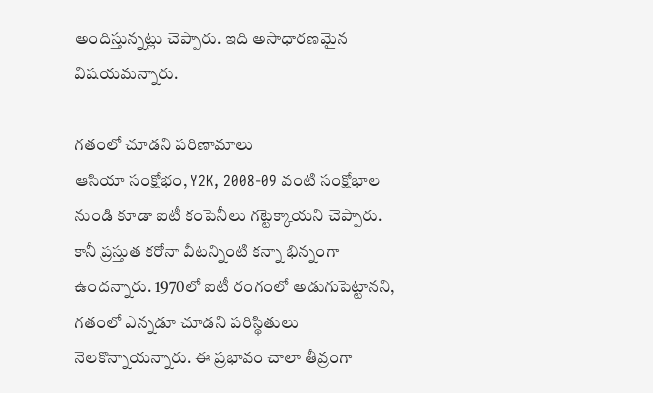అందిస్తున్నట్లు చెప్పారు. ఇది అసాధారణమైన విషయమన్నారు.

గతంలో చూడని పరిణామాలు
ఆసియా సంక్షోభం, Y2K, 2008-09 వంటి సంక్షోభాల నుండి కూడా ఐటీ కంపెనీలు గట్టెక్కాయని చెప్పారు. కానీ ప్రస్తుత కరోనా వీటన్నింటి కన్నా భిన్నంగా ఉందన్నారు. 1970లో ఐటీ రంగంలో అడుగుపెట్టానని, గతంలో ఎన్నడూ చూడని పరిస్థితులు నెలకొన్నాయన్నారు. ఈ ప్రభావం చాలా తీవ్రంగా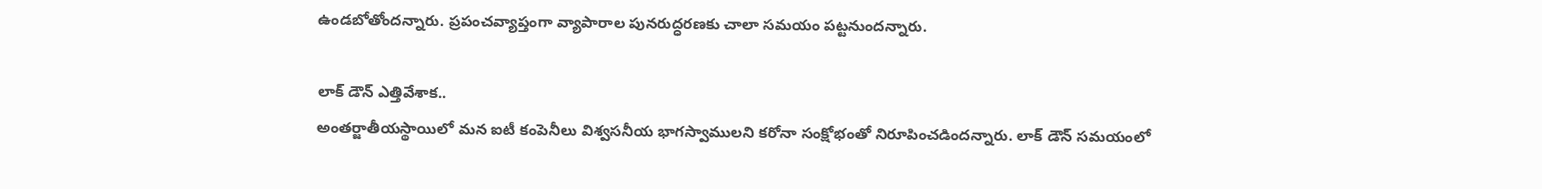ఉండబోతోందన్నారు. ప్రపంచవ్యాప్తంగా వ్యాపారాల పునరుద్ధరణకు చాలా సమయం పట్టనుందన్నారు.

లాక్ డౌన్ ఎత్తివేశాక..
అంతర్జాతీయస్థాయిలో మన ఐటీ కంపెనీలు విశ్వసనీయ భాగస్వాములని కరోనా సంక్షోభంతో నిరూపించడిందన్నారు. లాక్ డౌన్ సమయంలో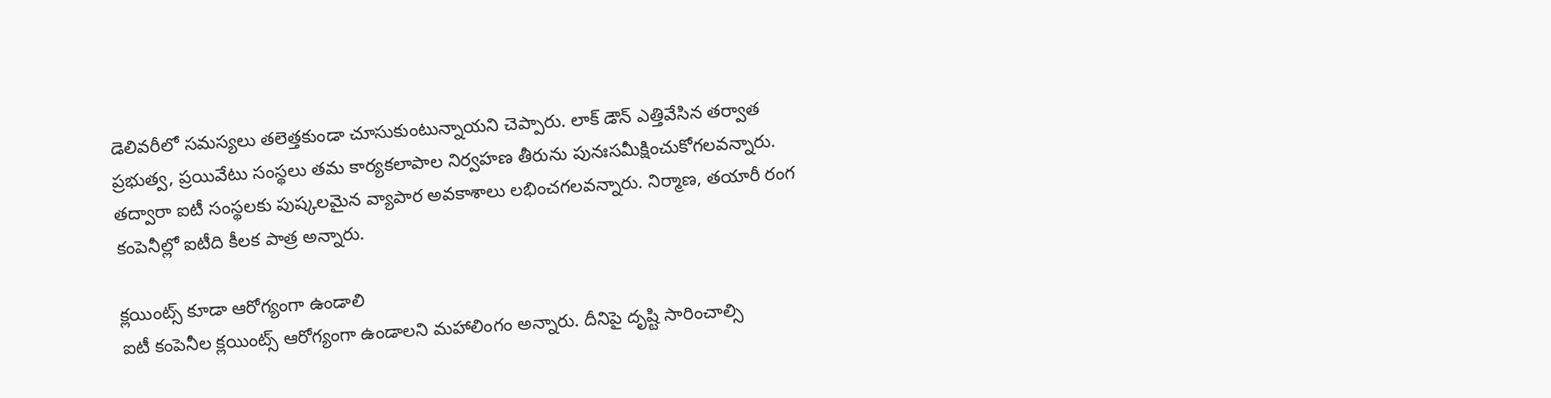డెలివరీలో సమస్యలు తలెత్తకుండా చూసుకుంటున్నాయని చెప్పారు. లాక్ డౌన్ ఎత్తివేసిన తర్వాత ప్రభుత్వ, ప్రయివేటు సంస్థలు తమ కార్యకలాపాల నిర్వహణ తీరును పునఃసమీక్షించుకోగలవన్నారు. తద్వారా ఐటీ సంస్థలకు పుష్కలమైన వ్యాపార అవకాశాలు లభించగలవన్నారు. నిర్మాణ, తయారీ రంగ కంపెనీల్లో ఐటీది కీలక పాత్ర అన్నారు.

క్లయింట్స్ కూడా ఆరోగ్యంగా ఉండాలి
ఐటీ కంపెనీల క్లయింట్స్ ఆరోగ్యంగా ఉండాలని మహాలింగం అన్నారు. దీనిపై దృష్టి సారించాల్సి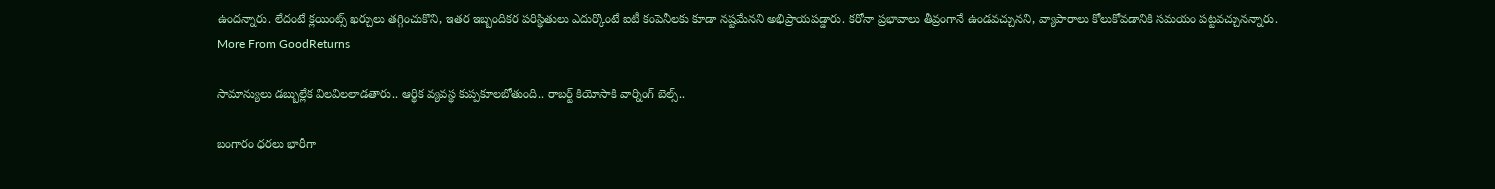ఉందన్నారు. లేదంటే క్లయింట్స్ ఖర్చులు తగ్గించుకొని, ఇతర ఇబ్బందికర పరిస్థితులు ఎదుర్కొంటే ఐటీ కంపెనీలకు కూడా నష్టమేనని అభిప్రాయపడ్డారు. కరోనా ప్రభావాలు తీవ్రంగానే ఉండవచ్చునని, వ్యాపారాలు కోలుకోవడానికి సమయం పట్టవచ్చునన్నారు.
More From GoodReturns

సామాన్యులు డబ్బుల్లేక విలవిలలాడతారు.. ఆర్థిక వ్యవస్థ కుప్పకూలబోతుంది.. రాబర్ట్ కియోసాకి వార్నింగ్ బెల్స్..

బంగారం ధరలు భారీగా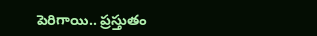పెరిగాయి.. ప్రస్తుతం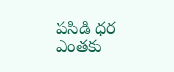పసిడి ధర ఎంతకు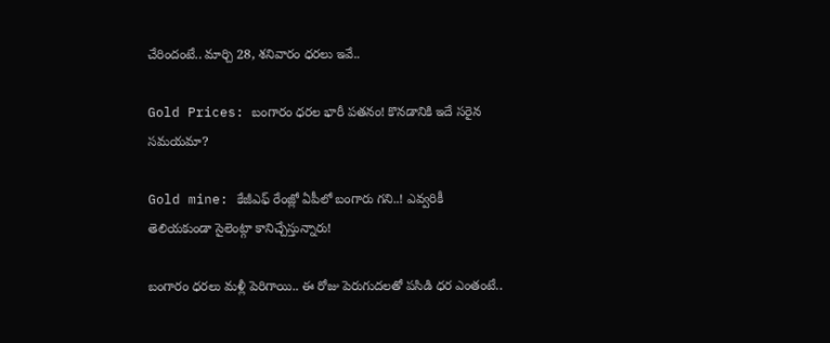చేరిందంటే.. మార్చి 28, శనివారం ధరలు ఇవే..

Gold Prices: బంగారం ధరల భారీ పతనం! కొనడానికి ఇదే సరైన సమయమా?

Gold mine: కేజీఎఫ్ రేంజ్లో ఏపీలో బంగారు గని..! ఎవ్వరికీ తెలియకుండా సైలెంట్గా కానిచ్చేస్తున్నారు!

బంగారం ధరలు మళ్లీ పెరిగాయి.. ఈ రోజు పెరుగుదలతో పసిడి ధర ఎంతంటే..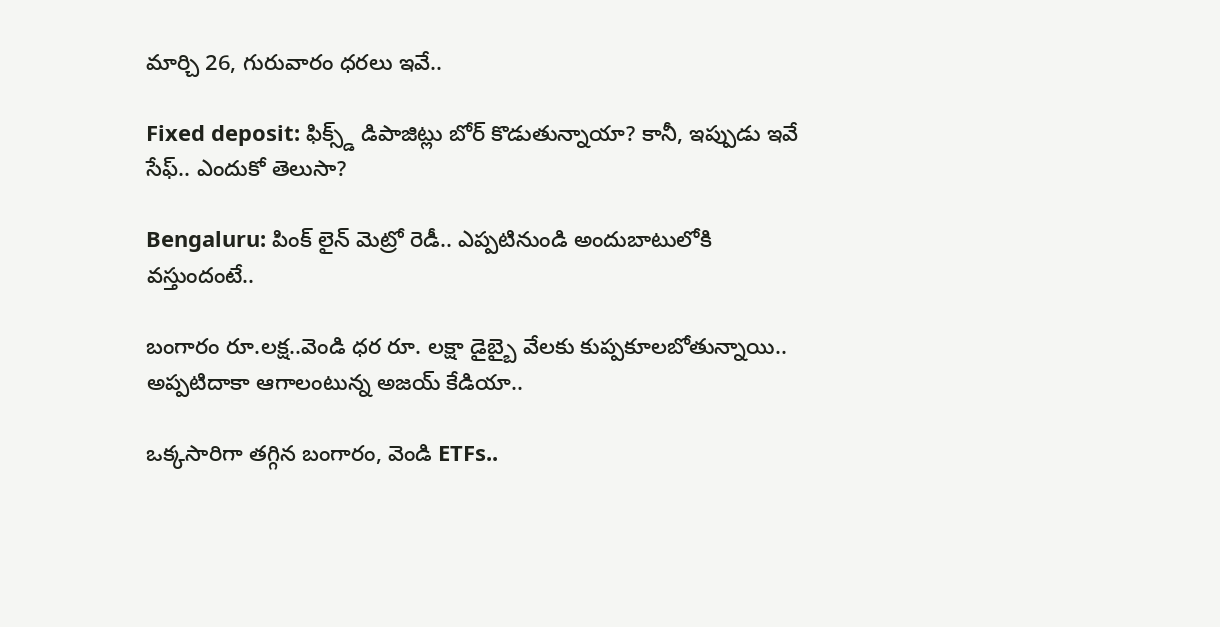మార్చి 26, గురువారం ధరలు ఇవే..

Fixed deposit: ఫిక్స్డ్ డిపాజిట్లు బోర్ కొడుతున్నాయా? కానీ, ఇప్పుడు ఇవే సేఫ్.. ఎందుకో తెలుసా?

Bengaluru: పింక్ లైన్ మెట్రో రెడీ.. ఎప్పటినుండి అందుబాటులోకి వస్తుందంటే..

బంగారం రూ.లక్ష..వెండి ధర రూ. లక్షా డైబ్బై వేలకు కుప్పకూలబోతున్నాయి.. అప్పటిదాకా ఆగాలంటున్న అజయ్ కేడియా..

ఒక్కసారిగా తగ్గిన బంగారం, వెండి ETFs..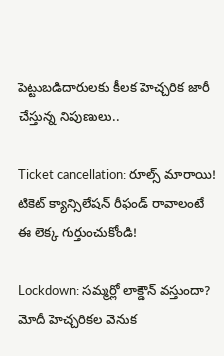పెట్టుబడిదారులకు కీలక హెచ్చరిక జారీ చేస్తున్న నిపుణులు..

Ticket cancellation: రూల్స్ మారాయి! టికెట్ క్యాన్సిలేషన్ రీఫండ్ రావాలంటే ఈ లెక్క గుర్తుంచుకోండి!

Lockdown: సమ్మర్లో లాక్డౌన్ వస్తుందా? మోదీ హెచ్చరికల వెనుక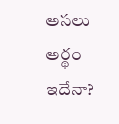అసలు అర్థం ఇదేనా?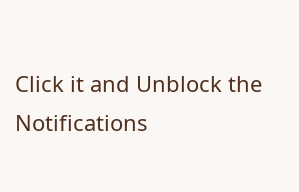Click it and Unblock the Notifications